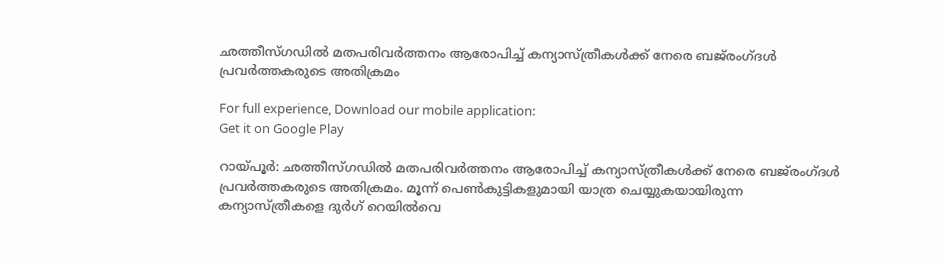ഛത്തീസ്ഗഡിൽ മതപരിവര്‍ത്തനം ആരോപിച്ച് കന്യാസ്ത്രീകൾക്ക് നേരെ ബജ്‍രംഗ്ദൾ പ്രവര്‍ത്തകരുടെ അതിക്രമം

For full experience, Download our mobile application:
Get it on Google Play

റായ്പൂര്‍: ഛത്തീസ്ഗഡിൽ മതപരിവര്‍ത്തനം ആരോപിച്ച് കന്യാസ്ത്രീകൾക്ക് നേരെ ബജ്‍രംഗ്ദൾ പ്രവര്‍ത്തകരുടെ അതിക്രമം. മൂന്ന് പെണ്‍കുട്ടികളുമായി യാത്ര ചെയ്യുകയായിരുന്ന കന്യാസ്ത്രീകളെ ദുര്‍ഗ് റെയില്‍വെ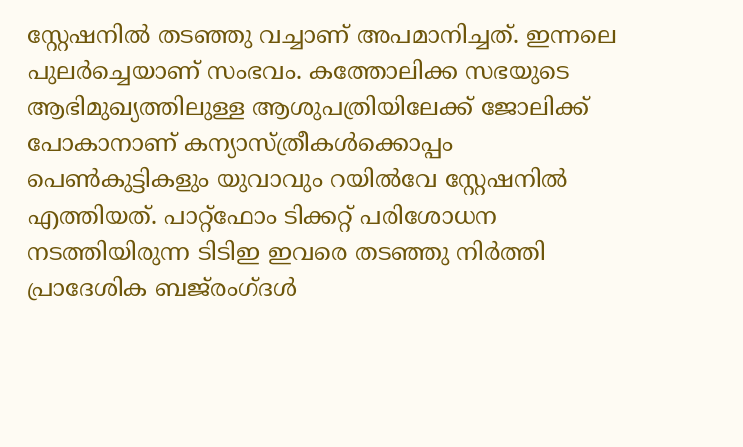സ്റ്റേഷനില്‍ തടഞ്ഞു വച്ചാണ് അപമാനിച്ചത്. ഇന്നലെ പുലർച്ചെയാണ് സംഭവം. കത്തോലിക്ക സഭയുടെ ആഭിമുഖ്യത്തിലുള്ള ആശുപത്രിയിലേക്ക് ജോലിക്ക് പോകാനാണ് കന്യാസ്ത്രീകള്‍ക്കൊപ്പം പെണ്‍കുട്ടികളും യുവാവും റയില്‍വേ സ്റ്റേഷനില്‍ എത്തിയത്. പാറ്റ്‌ഫോം ടിക്കറ്റ് പരിശോധന നടത്തിയിരുന്ന ടിടിഇ ഇവരെ തടഞ്ഞു നിര്‍ത്തി പ്രാദേശിക ബജ്‍രംഗ്ദൾ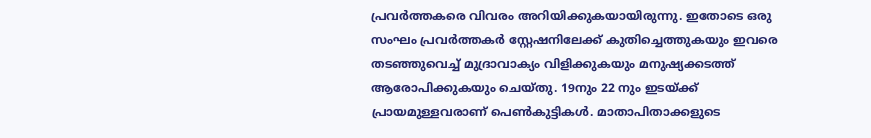പ്രവര്‍ത്തകരെ വിവരം അറിയിക്കുകയായിരുന്നു. ഇതോടെ ഒരു സംഘം പ്രവര്‍ത്തകര്‍ സ്റ്റേഷനിലേക്ക് കുതിച്ചെത്തുകയും ഇവരെ തടഞ്ഞുവെച്ച് മുദ്രാവാക്യം വിളിക്കുകയും മനുഷ്യക്കടത്ത് ആരോപിക്കുകയും ചെയ്തു. 19നും 22 നും ഇടയ്ക്ക് പ്രായമുള്ളവരാണ് പെണ്‍കുട്ടികള്‍. മാതാപിതാക്കളുടെ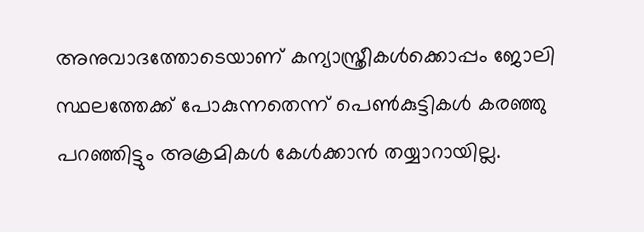അനുവാദത്തോടെയാണ് കന്യാസ്ത്രീകള്‍ക്കൊപ്പം ജോലി സ്ഥലത്തേക്ക് പോകുന്നതെന്ന് പെണ്‍കുട്ടികള്‍ കരഞ്ഞു പറഞ്ഞിട്ടും അക്രമികൾ കേള്‍ക്കാന്‍ തയ്യാറായില്ല.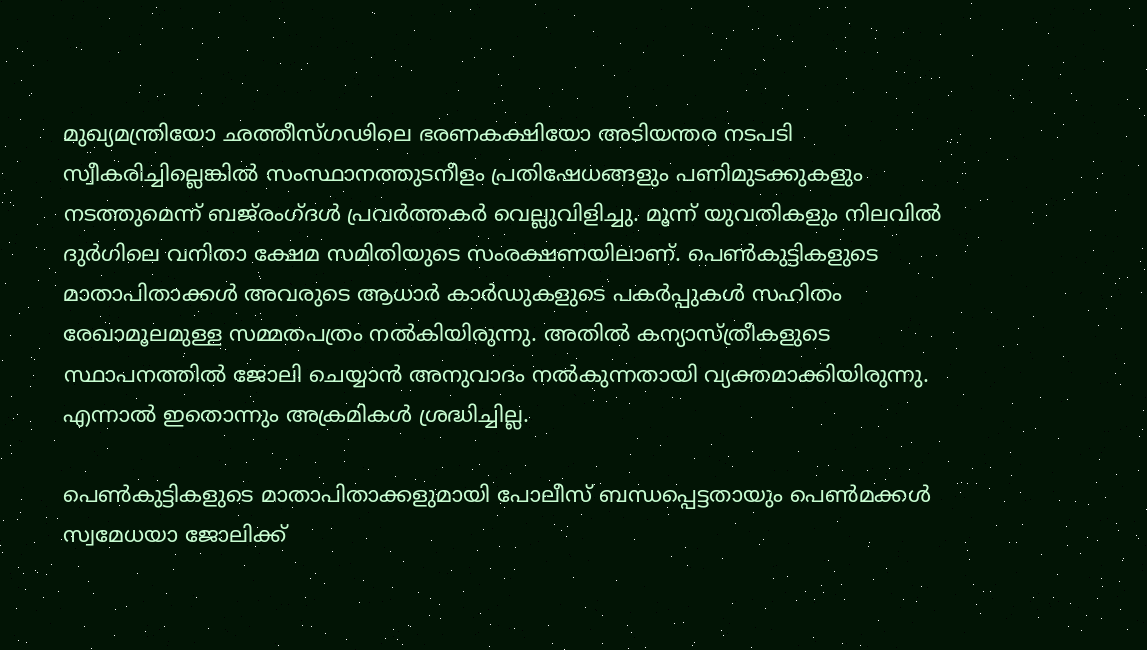മുഖ്യമന്ത്രിയോ ഛത്തീസ്ഗഢിലെ ഭരണകക്ഷിയോ അടിയന്തര നടപടി സ്വീകരിച്ചില്ലെങ്കിൽ സംസ്ഥാനത്തുടനീളം പ്രതിഷേധങ്ങളും പണിമുടക്കുകളും നടത്തുമെന്ന് ബജ്‍രംഗ്ദൾ പ്രവര്‍ത്തകര്‍ വെല്ലുവിളിച്ചു. മൂന്ന് യുവതികളും നിലവിൽ ദുർഗിലെ വനിതാ ക്ഷേമ സമിതിയുടെ സംരക്ഷണയിലാണ്. പെൺകുട്ടികളുടെ മാതാപിതാക്കൾ അവരുടെ ആധാർ കാർഡുകളുടെ പകർപ്പുകൾ സഹിതം രേഖാമൂലമുള്ള സമ്മതപത്രം നൽകിയിരുന്നു. അതിൽ കന്യാസ്ത്രീകളുടെ സ്ഥാപനത്തിൽ ജോലി ചെയ്യാൻ അനുവാദം നൽകുന്നതായി വ്യക്തമാക്കിയിരുന്നു. എന്നാൽ ഇതൊന്നും അക്രമികൾ ശ്രദ്ധിച്ചില്ല.

പെൺകുട്ടികളുടെ മാതാപിതാക്കളുമായി പോലീസ് ബന്ധപ്പെട്ടതായും പെൺമക്കൾ സ്വമേധയാ ജോലിക്ക്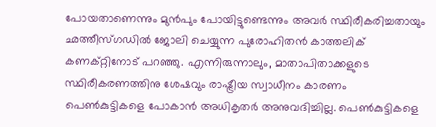പോയതാണെന്നും മുൻപും പോയിട്ടുണ്ടെന്നും അവർ സ്ഥിരീകരിച്ചതായും ഛത്തീസ്ഗഡിൽ ജോലി ചെയ്യുന്ന പുരോഹിതൻ കാത്തലിക് കണക്റ്റിനോട് പറഞ്ഞു. എന്നിരുന്നാലും, മാതാപിതാക്കളുടെ സ്ഥിരീകരണത്തിനു ശേഷവും രാഷ്ട്രീയ സ്വാധീനം കാരണം പെൺകുട്ടികളെ പോകാൻ അധികൃതർ അനുവദിച്ചില്ല. പെൺകുട്ടികളെ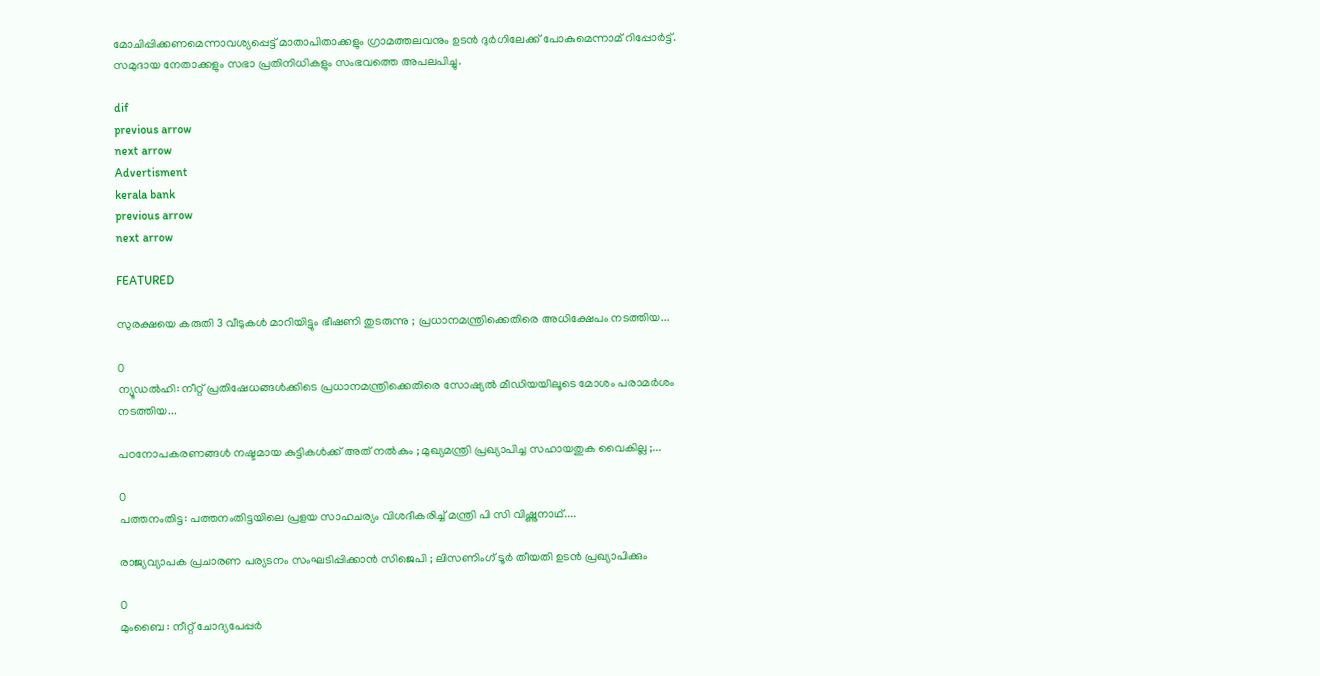മോചിപ്പിക്കണമെന്നാവശ്യപ്പെട്ട് മാതാപിതാക്കളും ഗ്രാമത്തലവനും ഉടൻ ദുര്‍ഗിലേക്ക് പോകുമെന്നാമ് റിപ്പോര്‍ട്ട്. സമുദായ നേതാക്കളും സഭാ പ്രതിനിധികളും സംഭവത്തെ അപലപിച്ചു.

dif
previous arrow
next arrow
Advertisment
kerala bank
previous arrow
next arrow

FEATURED

സുരക്ഷയെ കരുതി 3 വീടുകൾ മാറിയിട്ടും ഭീഷണി തുടരുന്നു ; പ്രധാനമന്ത്രിക്കെതിരെ അധിക്ഷേപം നടത്തിയ...

0
ന്യൂഡൽഹി: നീറ്റ് പ്രതിഷേധങ്ങൾക്കിടെ പ്രധാനമന്ത്രിക്കെതിരെ സോഷ്യൽ മീഡിയയിലൂടെ മോശം പരാമർശം നടത്തിയ...

പഠനോപകരണങ്ങൾ നഷ്ടമായ കുട്ടികൾക്ക് അത് നൽകും ; മുഖ്യമന്ത്രി പ്രഖ്യാപിച്ച സഹായതുക വൈകില്ല ;...

0
പത്തനംതിട്ട: പത്തനംതിട്ടയിലെ പ്രളയ സാഹചര്യം വിശദീകരിച്ച് മന്ത്രി പി സി വിഷ്ണുനാഥ്....

രാജ്യവ്യാപക പ്രചാരണ പര്യടനം സംഘടിപ്പിക്കാൻ സിജെപി ; ലിസണിംഗ് ടൂർ തീയതി ഉടൻ പ്രഖ്യാപിക്കും

0
മുംബൈ : നീറ്റ് ചോദ്യപേപ്പർ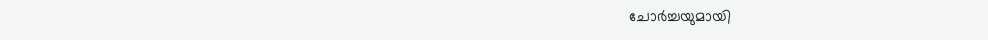ചോർച്ചയുമായി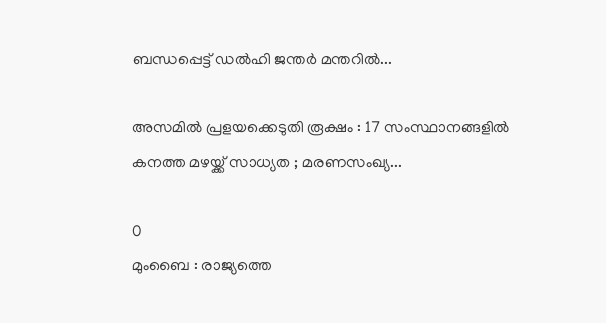ബന്ധപ്പെട്ട് ഡൽഹി ജന്തർ മന്തറിൽ...

അസമിൽ പ്രളയക്കെടുതി രൂക്ഷം : 17 സംസ്ഥാനങ്ങളിൽ കനത്ത മഴയ്ക്ക് സാധ്യത ; മരണസംഖ്യ...

0
മുംബൈ : രാജ്യത്തെ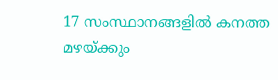17 സംസ്ഥാനങ്ങളിൽ കനത്ത മഴയ്ക്കും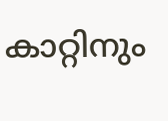കാറ്റിനും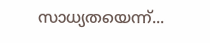സാധ്യതയെന്ന്...